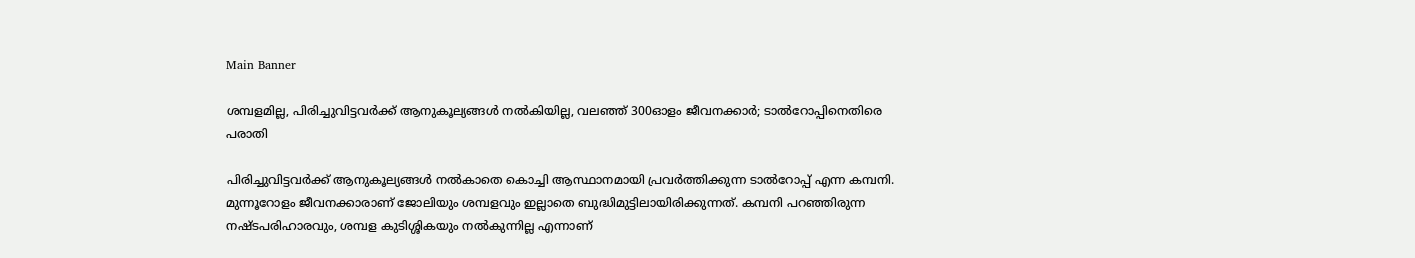Main Banner

ശമ്പളമില്ല, പിരിച്ചുവിട്ടവര്‍ക്ക് ആനുകൂല്യങ്ങള്‍ നല്‍കിയില്ല, വലഞ്ഞ് 300ഓളം ജീവനക്കാര്‍; ടാല്‍റോപ്പിനെതിരെ പരാതി

പിരിച്ചുവിട്ടവര്‍ക്ക് ആനുകൂല്യങ്ങള്‍ നല്‍കാതെ കൊച്ചി ആസ്ഥാനമായി പ്രവര്‍ത്തിക്കുന്ന ടാല്‍റോപ്പ് എന്ന കമ്പനി. മുന്നൂറോളം ജീവനക്കാരാണ് ജോലിയും ശമ്പളവും ഇല്ലാതെ ബുദ്ധിമുട്ടിലായിരിക്കുന്നത്. കമ്പനി പറഞ്ഞിരുന്ന നഷ്ടപരിഹാരവും, ശമ്പള കുടിശ്ശികയും നല്‍കുന്നില്ല എന്നാണ്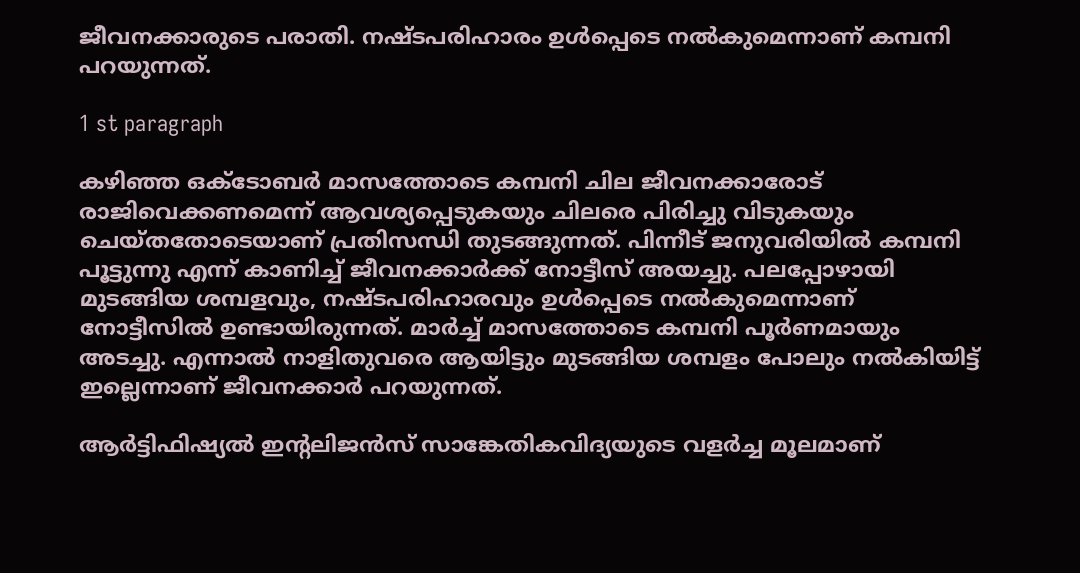ജീവനക്കാരുടെ പരാതി. നഷ്ടപരിഹാരം ഉള്‍പ്പെടെ നല്‍കുമെന്നാണ് കമ്പനി പറയുന്നത്.

1 st paragraph

കഴിഞ്ഞ ഒക്ടോബര്‍ മാസത്തോടെ കമ്പനി ചില ജീവനക്കാരോട് രാജിവെക്കണമെന്ന് ആവശ്യപ്പെടുകയും ചിലരെ പിരിച്ചു വിടുകയും ചെയ്തതോടെയാണ് പ്രതിസന്ധി തുടങ്ങുന്നത്. പിന്നീട് ജനുവരിയില്‍ കമ്പനി പൂട്ടുന്നു എന്ന് കാണിച്ച് ജീവനക്കാര്‍ക്ക് നോട്ടീസ് അയച്ചു. പലപ്പോഴായി മുടങ്ങിയ ശമ്പളവും, നഷ്ടപരിഹാരവും ഉള്‍പ്പെടെ നല്‍കുമെന്നാണ് നോട്ടീസില്‍ ഉണ്ടായിരുന്നത്. മാര്‍ച്ച് മാസത്തോടെ കമ്പനി പൂര്‍ണമായും അടച്ചു. എന്നാല്‍ നാളിതുവരെ ആയിട്ടും മുടങ്ങിയ ശമ്പളം പോലും നല്‍കിയിട്ട് ഇല്ലെന്നാണ് ജീവനക്കാര്‍ പറയുന്നത്.

ആര്‍ട്ടിഫിഷ്യല്‍ ഇന്റലിജന്‍സ് സാങ്കേതികവിദ്യയുടെ വളര്‍ച്ച മൂലമാണ്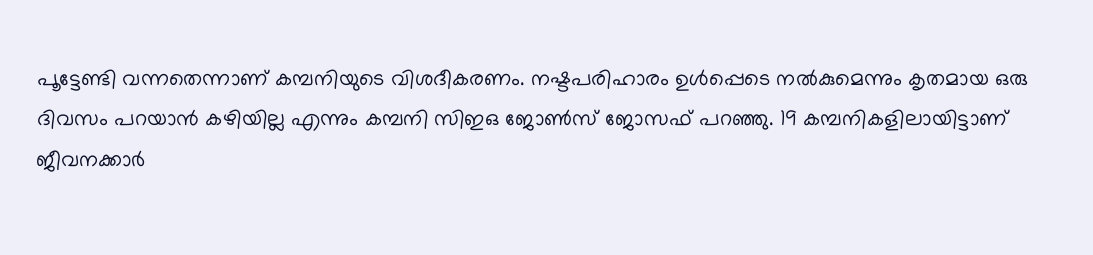പൂട്ടേണ്ടി വന്നതെന്നാണ് കമ്പനിയുടെ വിശദീകരണം. നഷ്ടപരിഹാരം ഉള്‍പ്പെടെ നല്‍കുമെന്നും കൃതമായ ഒരു ദിവസം പറയാന്‍ കഴിയില്ല എന്നും കമ്പനി സിഇഒ ജോണ്‍സ് ജോസഫ് പറഞ്ഞു. 19 കമ്പനികളിലായിട്ടാണ് ജീവനക്കാര്‍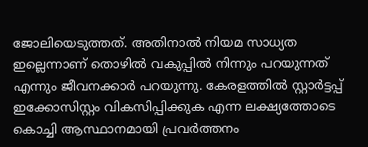ജോലിയെടുത്തത്. അതിനാല്‍ നിയമ സാധ്യത ഇല്ലെന്നാണ് തൊഴില്‍ വകുപ്പില്‍ നിന്നും പറയുന്നത് എന്നും ജീവനക്കാര്‍ പറയുന്നു. കേരളത്തില്‍ സ്റ്റാര്‍ട്ടപ്പ് ഇക്കോസിസ്റ്റം വികസിപ്പിക്കുക എന്ന ലക്ഷ്യത്തോടെ കൊച്ചി ആസ്ഥാനമായി പ്രവര്‍ത്തനം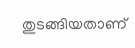തുടങ്ങിയതാണ്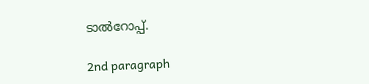ടാല്‍റോപ്പ്.

2nd paragraph